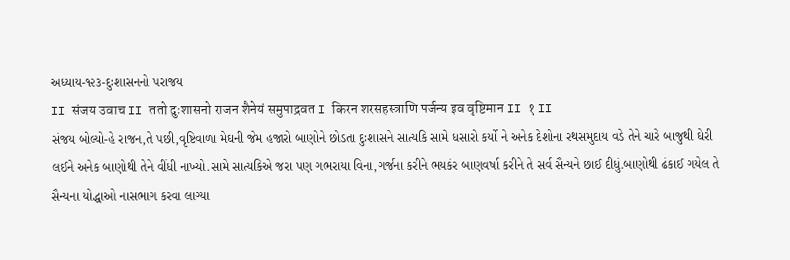અધ્યાય-૧૨૩-દુઃશાસનનો પરાજય
II संजय उवाच II ततो दुःशासनो राजन शैनेयं समुपाद्रवत I किरन शरसहस्त्राणि पर्जन्य इव वृष्टिमान II १ II
સંજય બોલ્યો-હે રાજન,તે પછી,વૃષ્ટિવાળા મેઘની જેમ હજારો બાણોને છોડતા દુઃશાસને સાત્યકિ સામે ધસારો કર્યો ને અનેક દેશોના રથસમુદાય વડે તેને ચારે બાજુથી ઘેરી લઈને અનેક બાણોથી તેને વીંધી નાખ્યો.સામે સાત્યકિએ જરા પણ ગભરાયા વિના,ગર્જના કરીને ભયકંર બાણવર્ષા કરીને તે સર્વ સૈન્યને છાઈ દીધું.બાણોથી ઢંકાઈ ગયેલ તે સૈન્યના યોદ્ધાઓ નાસભાગ કરવા લાગ્યા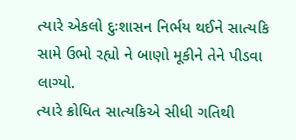ત્યારે એકલો દુઃશાસન નિર્ભય થઈને સાત્યકિ સામે ઉભો રહ્યો ને બાણો મૂકીને તેને પીડવા લાગ્યો.
ત્યારે ક્રોધિત સાત્યકિએ સીધી ગતિથી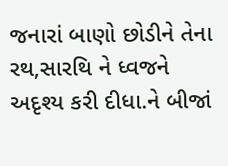જનારાં બાણો છોડીને તેના રથ,સારથિ ને ધ્વજને અદૃશ્ય કરી દીધા.ને બીજાં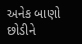અનેક બાણો છોડીને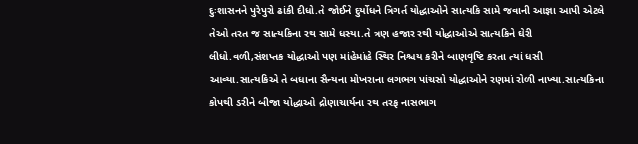દુઃશાસનને પુરેપુરો ઢાંકી દીધો.તે જોઈને દુર્યોધને ત્રિગર્ત યોદ્ધાઓને સાત્યકિ સામે જવાની આજ્ઞા આપી એટલે તેઓ તરત જ સાત્યકિના રથ સામે ધસ્યા.તે ત્રણ હજાર રથી યોદ્ધાઓએ સાત્યકિને ઘેરી લીધો.વળી,સંશપ્તક યોદ્ધાઓ પણ માંહેમાંહે સ્થિર નિશ્ચય કરીને બાણવૃષ્ટિ કરતા ત્યાં ધસી આવ્યા.સાત્યકિએ તે બધાના સૈન્યના મોખરાના લગભગ પાંચસો યોદ્ધાઓને રણમાં રોળી નાખ્યા.સાત્યકિના કોપથી ડરીને બીજા યોદ્ધાઓ દ્રોણાચાર્યના રથ તરફ નાસભાગ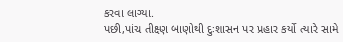કરવા લાગ્યા.
પછી,પાંચ તીક્ષ્ણ બાણોથી દુઃશાસન પર પ્રહાર કર્યો ત્યારે સામે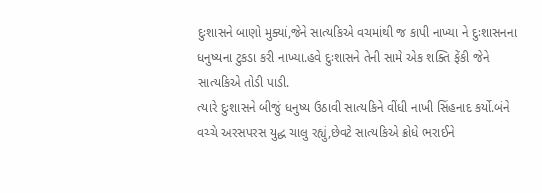દુઃશાસને બાણો મુક્યાં,જેને સાત્યકિએ વચમાંથી જ કાપી નાખ્યા ને દુઃશાસનના ધનુષ્યના ટુકડા કરી નાખ્યા.હવે દુઃશાસને તેની સામે એક શક્તિ ફેંકી જેને સાત્યકિએ તોડી પાડી.
ત્યારે દુઃશાસને બીજું ધનુષ્ય ઉઠાવી સાત્યકિને વીંધી નાખી સિંહનાદ કર્યો.બંને વચ્ચે અરસપરસ યુદ્ધ ચાલુ રહ્યું,છેવટે સાત્યકિએ ક્રોધે ભરાઈને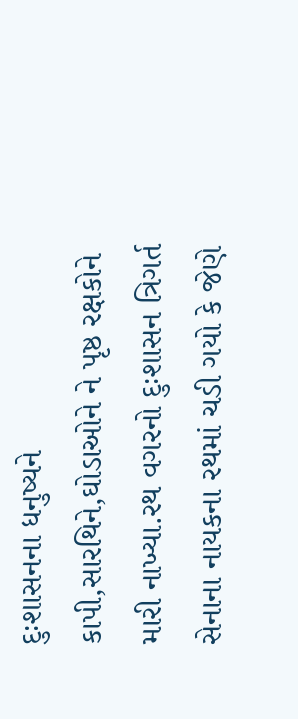દુઃશાસનના ધનુષ્યને કાપી,સારથિને,ઘોડાઓને ને પૃષ્ઠ રક્ષકોને મારી નાખ્યા.રથ વગરનો દુઃશાસન ત્રિગર્ત સેનાના નાયકના રથમાં ચડી ગયો કે જેણે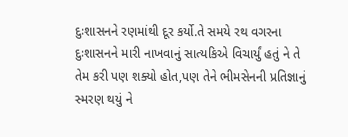દુઃશાસનને રણમાંથી દૂર કર્યો.તે સમયે રથ વગરના દુઃશાસનને મારી નાખવાનું સાત્યકિએ વિચાર્યું હતું ને તે તેમ કરી પણ શક્યો હોત,પણ તેને ભીમસેનની પ્રતિજ્ઞાનું સ્મરણ થયું ને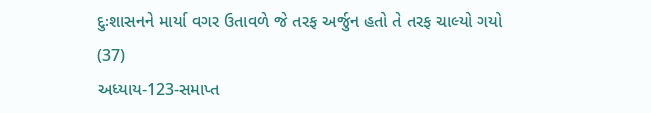દુઃશાસનને માર્યા વગર ઉતાવળે જે તરફ અર્જુન હતો તે તરફ ચાલ્યો ગયો (37)
અધ્યાય-123-સમાપ્ત